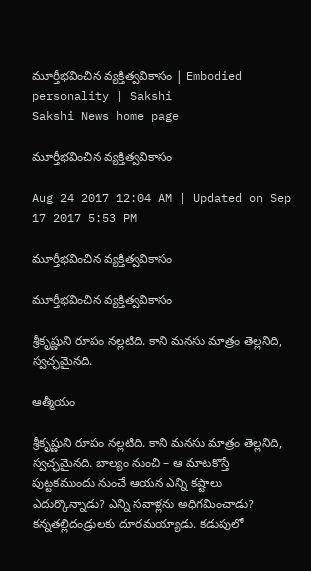మూర్తీభవించిన వ్యక్తిత్వవికాసం | Embodied personality | Sakshi
Sakshi News home page

మూర్తీభవించిన వ్యక్తిత్వవికాసం

Aug 24 2017 12:04 AM | Updated on Sep 17 2017 5:53 PM

మూర్తీభవించిన వ్యక్తిత్వవికాసం

మూర్తీభవించిన వ్యక్తిత్వవికాసం

శ్రీకృష్ణుని రూపం నల్లటిది. కాని మనసు మాత్రం తెల్లనిది, స్వచ్ఛమైనది.

ఆత్మీయం

శ్రీకృష్ణుని రూపం నల్లటిది. కాని మనసు మాత్రం తెల్లనిది, స్వచ్ఛమైనది. బాల్యం నుంచి – ఆ మాటకొస్తే పుట్టకముందు నుంచే ఆయన ఎన్ని కష్టాలు ఎదుర్కొన్నాడు? ఎన్ని సవాళ్లను అధిగమించాడు? కన్నతల్లిదండ్రులకు దూరమయ్యాడు. కడుపులో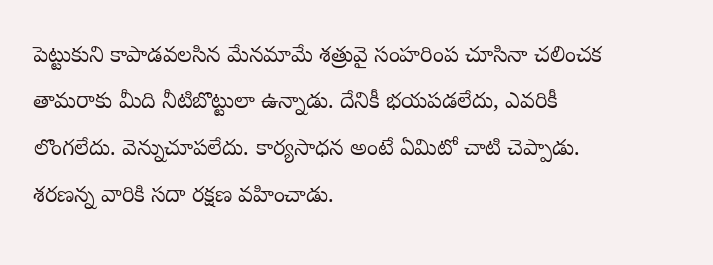పెట్టుకుని కాపాడవలసిన మేనమామే శత్రువై సంహరింప చూసినా చలించక తామరాకు మీది నీటిబొట్టులా ఉన్నాడు. దేనికీ భయపడలేదు, ఎవరికీ లొంగలేదు. వెన్నుచూపలేదు. కార్యసాధన అంటే ఏమిటో చాటి చెప్పాడు. శరణన్న వారికి సదా రక్షణ వహించాడు.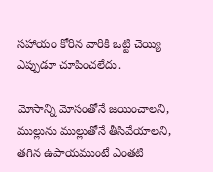సహాయం కోరిన వారికి ఒట్టి చెయ్యి ఎప్పుడూ చూపించలేదు.

మోసాన్ని మోసంతోనే జయించాలని, ముల్లును ముల్లుతోనే తీసివేయాలని, తగిన ఉపాయముంటే ఎంతటి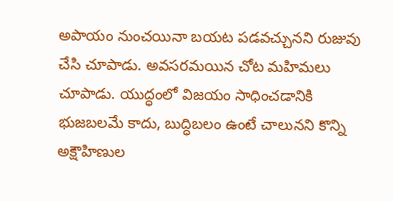అపాయం నుంచయినా బయట పడవచ్చునని రుజువు చేసి చూపాడు. అవసరమయిన చోట మహిమలు చూపాడు. యుద్ధంలో విజయం సాధించడానికి భుజబలమే కాదు, బుద్ధిబలం ఉంటే చాలునని కొన్ని అక్షౌహిణుల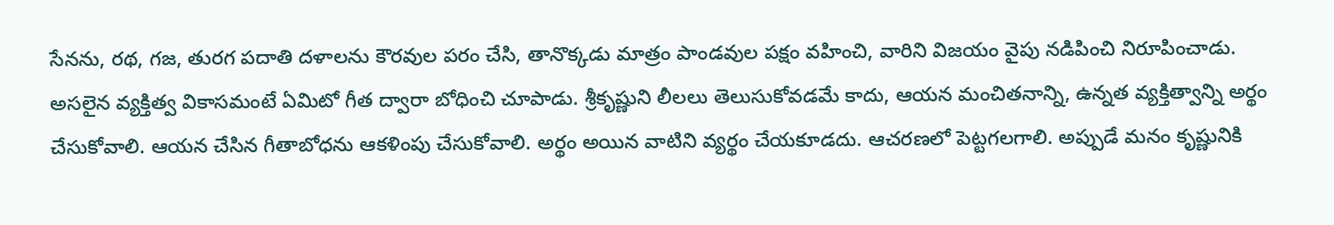సేనను, రథ, గజ, తురగ పదాతి దళాలను కౌరవుల పరం చేసి, తానొక్కడు మాత్రం పాండవుల పక్షం వహించి, వారిని విజయం వైపు నడిపించి నిరూపించాడు. అసలైన వ్యక్తిత్వ వికాసమంటే ఏమిటో గీత ద్వారా బోధించి చూపాడు. శ్రీకృష్ణుని లీలలు తెలుసుకోవడమే కాదు, ఆయన మంచితనాన్ని, ఉన్నత వ్యక్తిత్వాన్ని అర్థం చేసుకోవాలి. ఆయన చేసిన గీతాబోధను ఆకళింపు చేసుకోవాలి. అర్థం అయిన వాటిని వ్యర్థం చేయకూడదు. ఆచరణలో పెట్టగలగాలి. అప్పుడే మనం కృష్ణునికి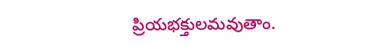ప్రియభక్తులమవుతాం.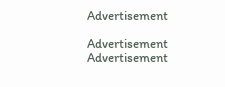Advertisement

Advertisement
Advertisement